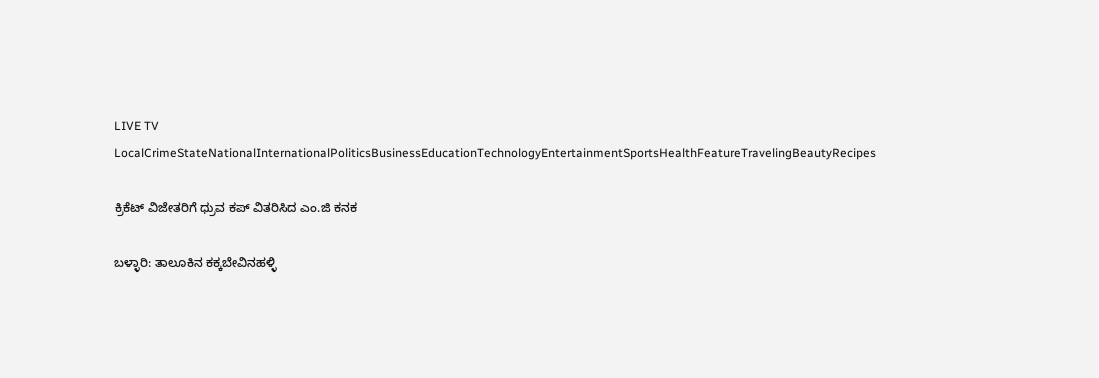LIVE TV LocalCrimeStateNationalInternationalPoliticsBusinessEducationTechnologyEntertainmentSportsHealthFeatureTravelingBeautyRecipes

ಕ್ರಿಕೆಟ್ ವಿಜೇತರಿಗೆ ಧ್ರುವ ಕಪ್ ವಿತರಿಸಿದ ಎಂ.ಜಿ ಕನಕ

ಬಳ್ಳಾರಿ: ತಾಲೂಕಿನ ಕಕ್ಕಬೇವಿನಹಳ್ಳಿ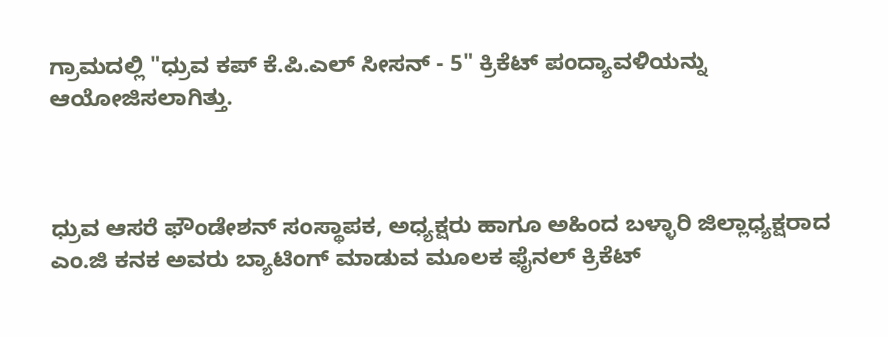ಗ್ರಾಮದಲ್ಲಿ "ಧ್ರುವ ಕಪ್ ಕೆ.ಪಿ.ಎಲ್ ಸೀಸನ್ - 5" ಕ್ರಿಕೆಟ್ ಪಂದ್ಯಾವಳಿಯನ್ನು ಆಯೋಜಿಸಲಾಗಿತ್ತು.



ಧ್ರುವ ಆಸರೆ ಫೌಂಡೇಶನ್ ಸಂಸ್ಥಾಪಕ, ಅಧ್ಯಕ್ಷರು ಹಾಗೂ ಅಹಿಂದ ಬಳ್ಳಾರಿ ಜಿಲ್ಲಾಧ್ಯಕ್ಷರಾದ ಎಂ.ಜಿ ಕನಕ ಅವರು ಬ್ಯಾಟಿಂಗ್ ಮಾಡುವ ಮೂಲಕ ಫೈನಲ್ ಕ್ರಿಕೆಟ್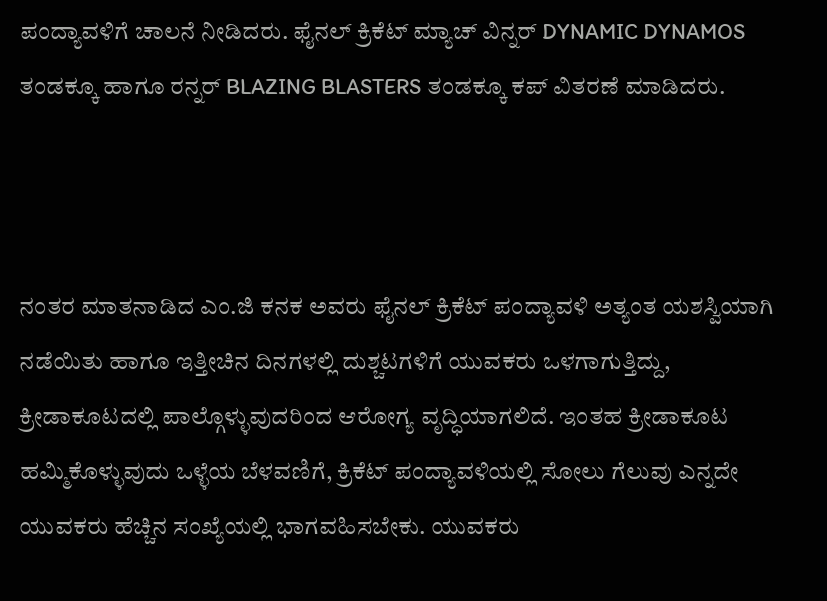ಪಂದ್ಯಾವಳಿಗೆ ಚಾಲನೆ ನೀಡಿದರು. ಫೈನಲ್ ಕ್ರಿಕೆಟ್ ಮ್ಯಾಚ್ ವಿನ್ನರ್ DYNAMIC DYNAMOS ತಂಡಕ್ಕೂ ಹಾಗೂ ರನ್ನರ್ BLAZING BLASTERS ತಂಡಕ್ಕೂ ಕಪ್ ವಿತರಣೆ ಮಾಡಿದರು.



ನಂತರ ಮಾತನಾಡಿದ ಎಂ.ಜಿ ಕನಕ ಅವರು ಫೈನಲ್ ಕ್ರಿಕೆಟ್ ಪಂದ್ಯಾವಳಿ ಅತ್ಯಂತ ಯಶಸ್ವಿಯಾಗಿ ನಡೆಯಿತು ಹಾಗೂ ಇತ್ತೀಚಿನ ದಿನಗಳಲ್ಲಿ ದುಶ್ಚಟಗಳಿಗೆ ಯುವಕರು ಒಳಗಾಗುತ್ತಿದ್ದು, ಕ್ರೀಡಾಕೂಟದಲ್ಲಿ ಪಾಲ್ಗೊಳ್ಳುವುದರಿಂದ ಆರೋಗ್ಯ ವೃದ್ಧಿಯಾಗಲಿದೆ. ಇಂತಹ ಕ್ರೀಡಾಕೂಟ ಹಮ್ಮಿಕೊಳ್ಳುವುದು ಒಳ್ಳೆಯ ಬೆಳವಣಿಗೆ, ಕ್ರಿಕೆಟ್ ಪಂದ್ಯಾವಳಿಯಲ್ಲಿ ಸೋಲು ಗೆಲುವು ಎನ್ನದೇ ಯುವಕರು ಹೆಚ್ಚಿನ ಸಂಖ್ಯೆಯಲ್ಲಿ ಭಾಗವಹಿಸಬೇಕು. ಯುವಕರು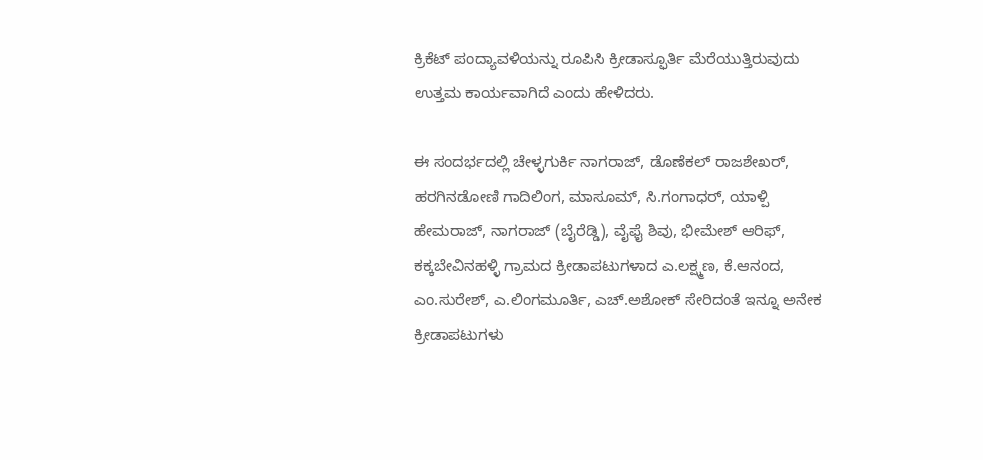ಕ್ರಿಕೆಟ್ ಪಂದ್ಯಾವಳಿಯನ್ನು ರೂಪಿಸಿ ಕ್ರೀಡಾಸ್ಫೂರ್ತಿ ಮೆರೆಯುತ್ತಿರುವುದು ಉತ್ತಮ ಕಾರ್ಯವಾಗಿದೆ ಎಂದು ಹೇಳಿದರು.

ಈ ಸಂದರ್ಭದಲ್ಲಿ ಚೇಳ್ಳಗುರ್ಕಿ ನಾಗರಾಜ್, ಡೊಣೆಕಲ್ ರಾಜಶೇಖರ್, ಹರಗಿನಡೋಣಿ ಗಾದಿಲಿಂಗ, ಮಾಸೂಮ್, ಸಿ.ಗಂಗಾಧರ್, ಯಾಳ್ಪಿ ಹೇಮರಾಜ್, ನಾಗರಾಜ್ (ಬೈರೆಡ್ಡಿ), ವೈಫೈ ಶಿವು, ಭೀಮೇಶ್ ಆರಿಫ್, ಕಕ್ಕಬೇವಿನಹಳ್ಳಿ ಗ್ರಾಮದ ಕ್ರೀಡಾಪಟುಗಳಾದ ಎ.ಲಕ್ಷ್ಮಣ, ಕೆ.ಆನಂದ, ಎಂ.ಸುರೇಶ್, ಎ.ಲಿಂಗಮೂರ್ತಿ, ಎಚ್.ಅಶೋಕ್ ಸೇರಿದಂತೆ ಇನ್ನೂ ಅನೇಕ ಕ್ರೀಡಾಪಟುಗಳು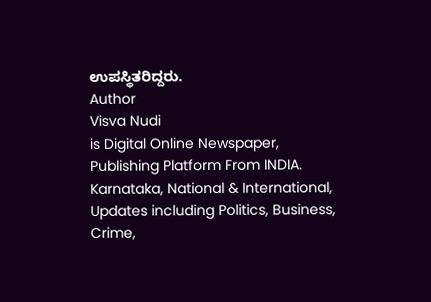ಉಪಸ್ಥಿತರಿದ್ದರು.
Author
Visva Nudi
is Digital Online Newspaper, Publishing Platform From INDIA. Karnataka, National & International, Updates including Politics, Business, Crime,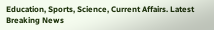Education, Sports, Science, Current Affairs. Latest Breaking News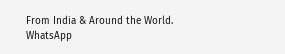From India & Around the World.
WhatsApp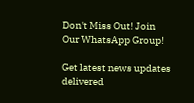Don't Miss Out! Join Our WhatsApp Group!

Get latest news updates delivered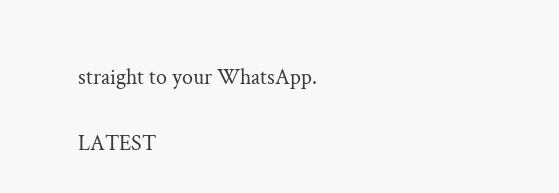straight to your WhatsApp.

LATEST